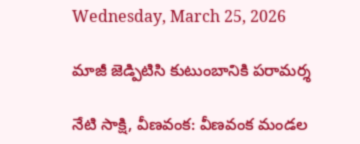Wednesday, March 25, 2026

మాజీ జెడ్పిటిసి కుటుంబానికి పరామర్శ

నేటి సాక్షి, వీణవంక: వీణవంక మండల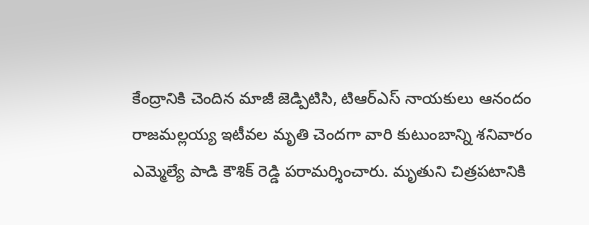కేంద్రానికి చెందిన మాజీ జెడ్పిటిసి, టిఆర్ఎస్ నాయకులు ఆనందం రాజమల్లయ్య ఇటీవల మృతి చెందగా వారి కుటుంబాన్ని శనివారం ఎమ్మెల్యే పాడి కౌశిక్ రెడ్డి పరామర్శించారు. మృతుని చిత్రపటానికి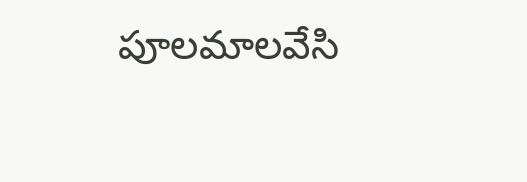పూలమాలవేసి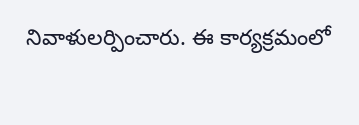నివాళులర్పించారు. ఈ కార్యక్రమంలో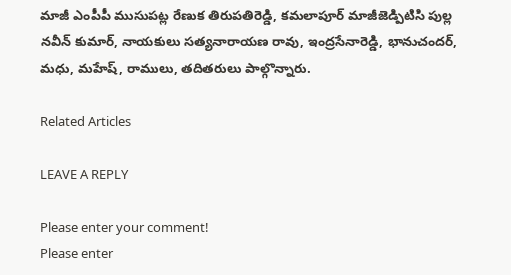మాజీ ఎంపీపీ ముసుపట్ల రేణుక తిరుపతిరెడ్డి, కమలాపూర్ మాజీజెడ్పిటిసి పుల్ల నవీన్ కుమార్, నాయకులు సత్యనారాయణ రావు, ఇంద్రసేనారెడ్డి, భానుచందర్, మధు, మహేష్, రాములు, తదితరులు పాల్గొన్నారు.

Related Articles

LEAVE A REPLY

Please enter your comment!
Please enter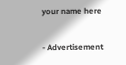your name here

- Advertisement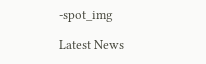-spot_img

Latest News